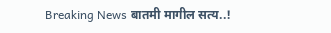Breaking News बातमी मागील सत्य..!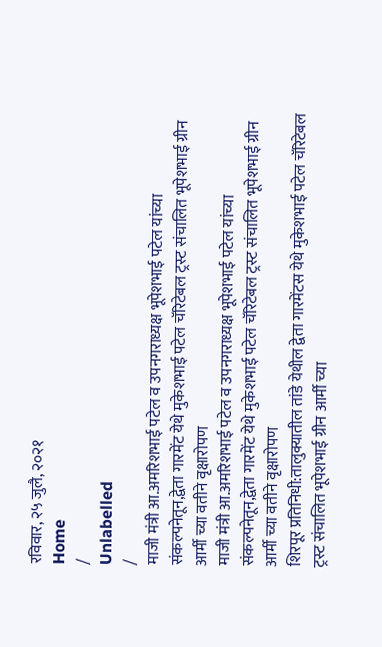रविवार, २५ जुलै, २०२१
Home
/
Unlabelled
/
माजी मंत्री आ.अमरिशभाई पटेल व उपनगराध्यक्ष भूपेशभाई पटेल यांच्या संकल्पनेतून,द्वेता गारमेंट येथे मुकेशभाई पटेल चॅरिटेबल ट्रस्ट संचालित भूपेशभाई ग्रीन आर्मी च्या वतीने वृक्षारोपण
माजी मंत्री आ.अमरिशभाई पटेल व उपनगराध्यक्ष भूपेशभाई पटेल यांच्या संकल्पनेतून,द्वेता गारमेंट येथे मुकेशभाई पटेल चॅरिटेबल ट्रस्ट संचालित भूपेशभाई ग्रीन आर्मी च्या वतीने वृक्षारोपण
शिरपूर प्रतिनिधी:तालुक्यातील तांडे येथील द्वेता गारमेंटस येथे मुकेशभाई पटेल चॅरिटेबल ट्रस्ट संचालित भूपेशभाई ग्रीन आर्मी च्या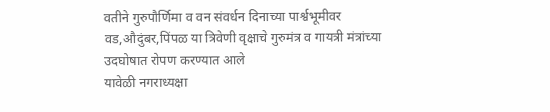वतीने गुरुपौर्णिमा व वन संवर्धन दिनाच्या पार्श्वभूमीवर वड,औदुंबर,पिंपळ या त्रिवेणी वृक्षाचे गुरुमंत्र व गायत्री मंत्रांच्या उदघोषात रोपण करण्यात आले
यावेळी नगराध्यक्षा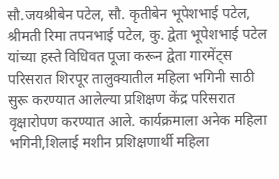सौ.जयश्रीबेन पटेल, सौ. कृतीबेन भूपेशभाई पटेल, श्रीमती रिमा तपनभाई पटेल, कु. द्वेता भूपेशभाई पटेल यांच्या हस्ते विधिवत पूजा करून द्वेता गारमेंट्स परिसरात शिरपूर तालुक्यातील महिला भगिनी साठी सुरू करण्यात आलेल्या प्रशिक्षण केंद्र परिसरात वृक्षारोपण करण्यात आले. कार्यक्रमाला अनेक महिला भगिनी,शिलाई मशीन प्रशिक्षणार्थी महिला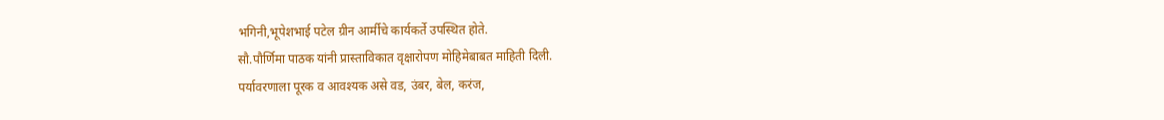भगिनी,भूपेशभाई पटेल ग्रीन आर्मीचे कार्यकर्ते उपस्थित होते.
सौ.पौर्णिमा पाठक यांनी प्रास्ताविकात वृक्षारोपण मोहिमेबाबत माहिती दिली.
पर्यावरणाला पूरक व आवश्यक असे वड, उंबर, बेल, करंज,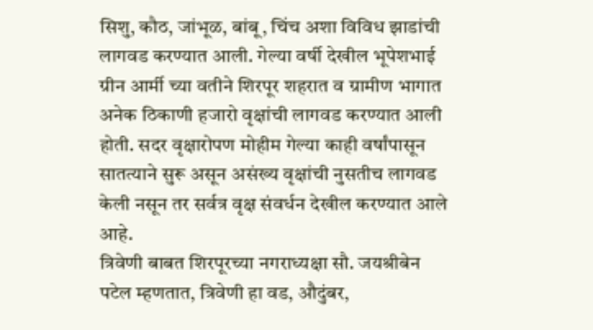सिशु, कौठ, जांभूळ, बांबू, चिंच अशा विविध झाडांची लागवड करण्यात आली. गेल्या वर्षी देखील भूपेशभाई ग्रीन आर्मी च्या वतीने शिरपूर शहरात व ग्रामीण भागात अनेक ठिकाणी हजारो वृक्षांची लागवड करण्यात आली होती. सदर वृक्षारोपण मोहीम गेल्या काही वर्षांपासून सातत्याने सुरू असून असंख्य वृक्षांची नुसतीच लागवड केली नसून तर सर्वत्र वृक्ष संवर्धन देखील करण्यात आले आहे.
त्रिवेणी बाबत शिरपूरच्या नगराध्यक्षा सौ. जयश्रीबेन पटेल म्हणतात, त्रिवेणी हा वड, औदुंबर,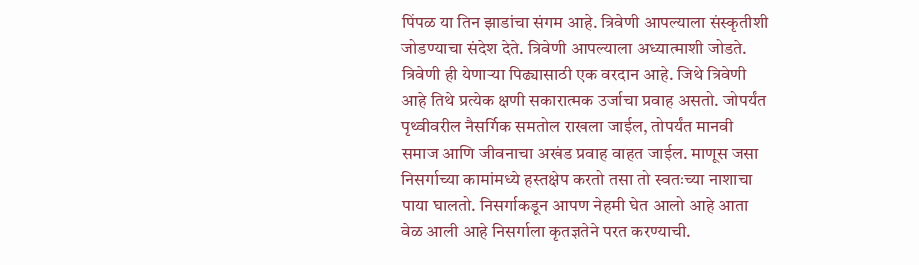पिंपळ या तिन झाडांचा संगम आहे. त्रिवेणी आपल्याला संस्कृतीशी जोडण्याचा संदेश देते. त्रिवेणी आपल्याला अध्यात्माशी जोडते. त्रिवेणी ही येणाऱ्या पिढ्यासाठी एक वरदान आहे. जिथे त्रिवेणी आहे तिथे प्रत्येक क्षणी सकारात्मक उर्जाचा प्रवाह असतो. जोपर्यंत पृथ्वीवरील नैसर्गिक समतोल राखला जाईल, तोपर्यंत मानवी समाज आणि जीवनाचा अखंड प्रवाह वाहत जाईल. माणूस जसा निसर्गाच्या कामांमध्ये हस्तक्षेप करतो तसा तो स्वतःच्या नाशाचा पाया घालतो. निसर्गाकडून आपण नेहमी घेत आलो आहे आता वेळ आली आहे निसर्गाला कृतज्ञतेने परत करण्याची.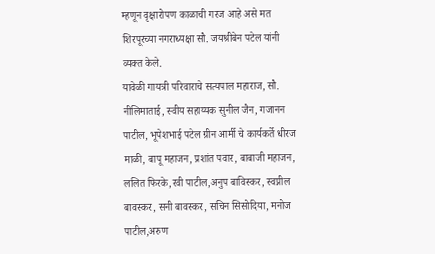म्हणून वृक्षारोपण काळाची गरज आहे असे मत शिरपूरच्या नगराध्यक्षा सौ. जयश्रीबेन पटेल यांनी व्यक्त केले.
यावेळी गायत्री परिवाराचे सत्यपाल महाराज, सौ. नीलिमाताई, स्वीय सहाय्यक सुनील जैन, गजानन पाटील, भूपेशभाई पटेल ग्रीन आर्मी चे कार्यकर्ते धीरज माळी, बापू महाजन, प्रशांत पवार, बाबाजी महाजन, ललित फिरके,रवी पाटील,अनुप बाविस्कर, स्वप्नील बावस्कर, सनी बावस्कर, सचिन सिसोदिया, मनोज पाटील,अरुण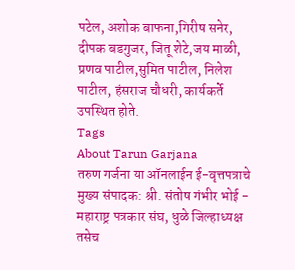पटेल, अशोक बाफना,गिरीष सनेर, दीपक बडगुजर, जितू शेटे,जय माळी, प्रणव पाटील,सुमित पाटील, निलेश पाटील, हंसराज चौधरी, कार्यकर्ते उपस्थित होते.
Tags
About Tarun Garjana
तरुण गर्जना या ऑनलाईन ई-वृत्तपत्राचे मुख्य संपादक: श्री. संतोष गंभीर भोई - महाराष्ट्र पत्रकार संघ, धुळे जिल्हाध्यक्ष तसेच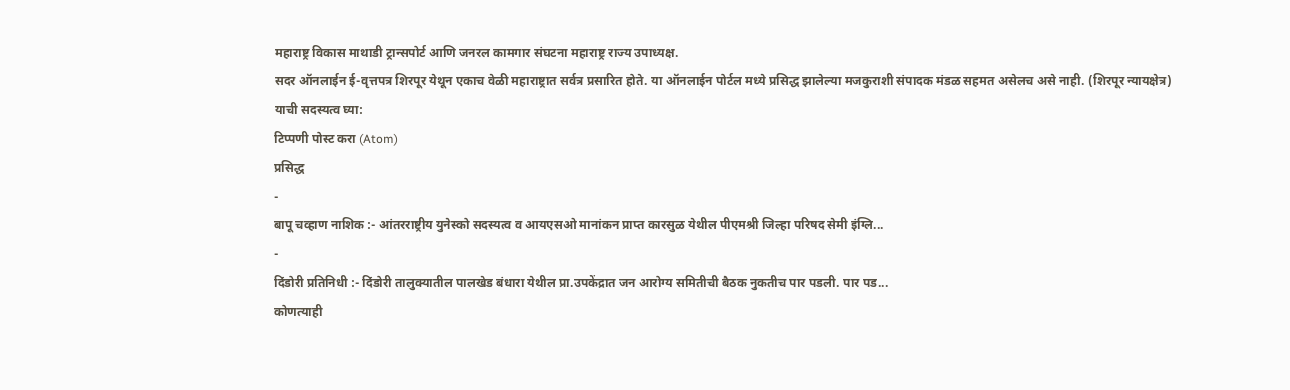महाराष्ट्र विकास माथाडी ट्रान्सपोर्ट आणि जनरल कामगार संघटना महाराष्ट्र राज्य उपाध्यक्ष.
सदर ऑनलाईन ई-वृत्तपत्र शिरपूर येथून एकाच वेळी महाराष्ट्रात सर्वत्र प्रसारित होते. या ऑनलाईन पोर्टल मध्ये प्रसिद्ध झालेल्या मजकुराशी संपादक मंडळ सहमत असेलच असे नाही. (शिरपूर न्यायक्षेत्र)
याची सदस्यत्व घ्या:
टिप्पणी पोस्ट करा (Atom)
प्रसिद्ध
-
बापू चव्हाण नाशिक :- आंतरराष्ट्रीय युनेस्को सदस्यत्व व आयएसओ मानांकन प्राप्त कारसुळ येथील पीएमश्री जिल्हा परिषद सेमी इंग्लि...
-
दिंडोरी प्रतिनिधी :- दिंडोरी तालुक्यातील पालखेड बंधारा येथील प्रा.उपकेंद्रात जन आरोग्य समितीची बैठक नुकतीच पार पडली. पार पड...
कोणत्याही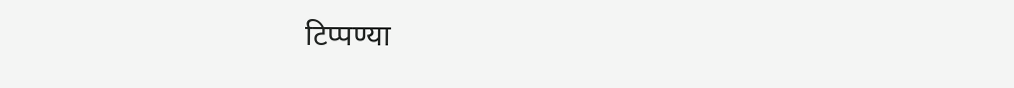टिप्पण्या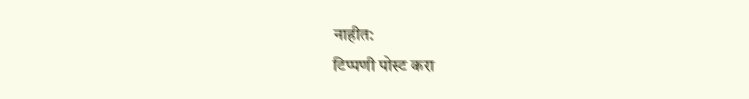नाहीत:
टिप्पणी पोस्ट करा